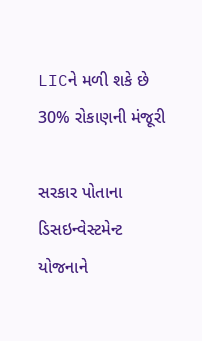LICને મળી શકે છે 30% રોકાણની મંજૂરી

સરકાર પોતાના ડિસઇન્વેસ્ટમેન્ટ યોજનાને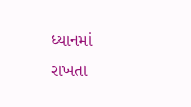ધ્યાનમાં રાખતા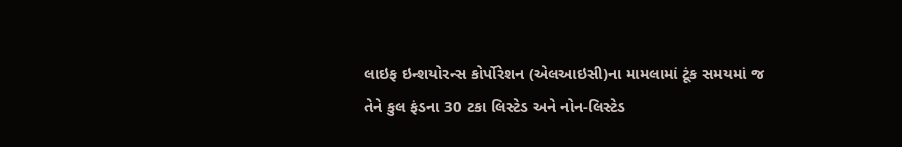લાઇફ ઇન્શયોરન્સ કોર્પોરેશન (એલઆઇસી)ના મામલામાં ટૂંક સમયમાં જ તેને કુલ ફંડના 30 ટકા લિસ્ટેડ અને નોન-લિસ્ટેડ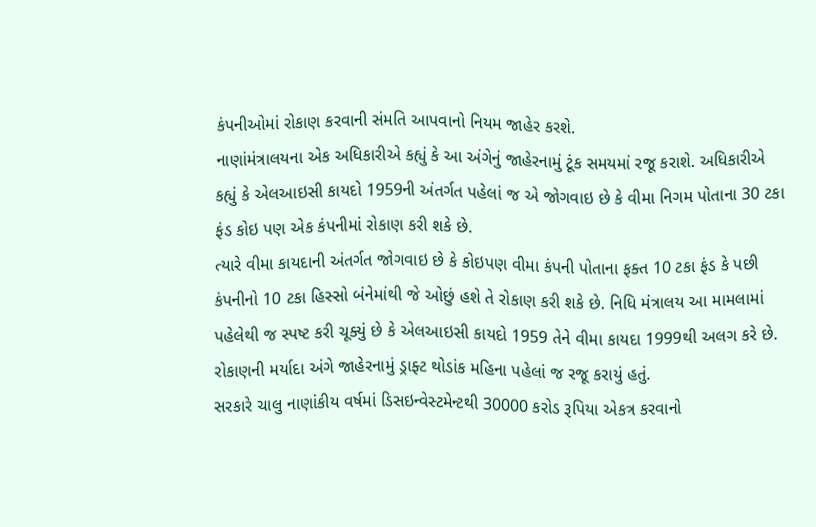કંપનીઓમાં રોકાણ કરવાની સંમતિ આપવાનો નિયમ જાહેર કરશે.
નાણાંમંત્રાલયના એક અધિકારીએ કહ્યું કે આ અંગેનું જાહેરનામું ટૂંક સમયમાં રજૂ કરાશે. અધિકારીએ કહ્યું કે એલઆઇસી કાયદો 1959ની અંતર્ગત પહેલાં જ એ જોગવાઇ છે કે વીમા નિગમ પોતાના 30 ટકા ફંડ કોઇ પણ એક કંપનીમાં રોકાણ કરી શકે છે.
ત્યારે વીમા કાયદાની અંતર્ગત જોગવાઇ છે કે કોઇપણ વીમા કંપની પોતાના ફક્ત 10 ટકા ફંડ કે પછી કંપનીનો 10 ટકા હિસ્સો બંનેમાંથી જે ઓછું હશે તે રોકાણ કરી શકે છે. નિધિ મંત્રાલય આ મામલામાં પહેલેથી જ સ્પષ્ટ કરી ચૂક્યું છે કે એલઆઇસી કાયદો 1959 તેને વીમા કાયદા 1999થી અલગ કરે છે. રોકાણની મર્યાદા અંગે જાહેરનામું ડ્રાફ્ટ થોડાંક મહિના પહેલાં જ રજૂ કરાયું હતું.
સરકારે ચાલુ નાણાંકીય વર્ષમાં ડિસઇન્વેસ્ટમેન્ટથી 30000 કરોડ રૂપિયા એકત્ર કરવાનો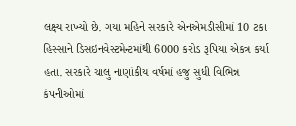લક્ષ્ય રાખ્યો છે. ગયા મહિને સરકારે એનએમડીસીમાં 10 ટકા હિસ્સાને ડિસઇનવેસ્ટમેન્ટમાંથી 6000 કરોડ રૂપિયા એકત્ર કર્યા હતા. સરકારે ચાલુ નાણાંકીય વર્ષમાં હજુ સુધી વિભિન્ન કંપનીઓમાં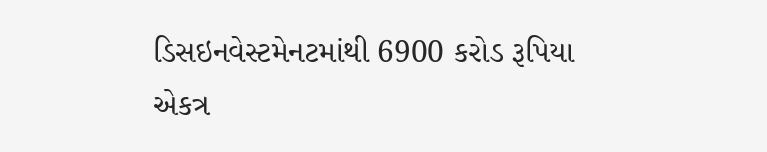ડિસઇનવેસ્ટમેનટમાંથી 6900 કરોડ રૂપિયા એકત્ર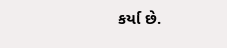કર્યા છે.